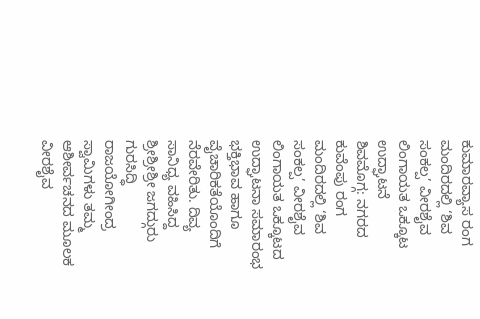ಕುಮಾರವ್ಯಾಸ ರಂಗ ಮಂದಿರದಲ್ಲಿ ‘ಶಿವ ಸಂಕಲ್ಪ’ ವೀರಶೈವ ಲಿಂಗಾಯತ ಒಕ್ಕೂಟ ಉದ್ಘಾಟನೆ
ಶಿವಮೊಗ್ಗ: ನಗರದ ಕುವೆಂಪು ರಂಗ ಮಂದಿರದಲ್ಲಿ ‘ಶಿವ ಸಂಕಲ್ಪ’ ವೀರಶೈವ ಲಿಂಗಾಯತ ಒಕ್ಕೂಟದ ಉದ್ಘಾಟನಾ ಸಮಾರಂಭ ಭಕ್ತಿಭಾವ ಹಾಗೂ ವೈಚಾರಿಕತೆಯೊಂದಿಗೆ ನೆರವೇರಿತು. ದಿವ್ಯ ಸಾನಿಧ್ಯ ವಹಿಸಿದ್ದ ಶ್ರೀಶ್ರೀಶ್ರೀ ಜಗದ್ಗುರು ಗುರಸಿದ್ಧಿ ರಾಜಯೋಗೀಂದ್ರ ಸ್ವಾಮಿಗಳು ತಮ್ಮ ಆಶೀರ್ವಚನದ ಮೂಲಕ ವೀರಶೈವ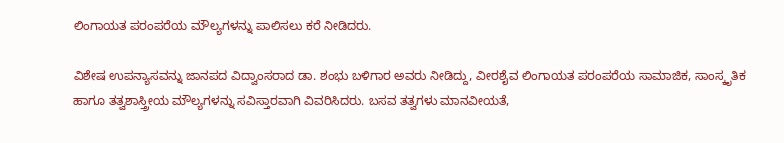ಲಿಂಗಾಯತ ಪರಂಪರೆಯ ಮೌಲ್ಯಗಳನ್ನು ಪಾಲಿಸಲು ಕರೆ ನೀಡಿದರು.

ವಿಶೇಷ ಉಪನ್ಯಾಸವನ್ನು ಜಾನಪದ ವಿದ್ವಾಂಸರಾದ ಡಾ. ಶಂಭು ಬಳಿಗಾರ ಅವರು ನೀಡಿದ್ದು, ವೀರಶೈವ ಲಿಂಗಾಯತ ಪರಂಪರೆಯ ಸಾಮಾಜಿಕ, ಸಾಂಸ್ಕೃತಿಕ ಹಾಗೂ ತತ್ವಶಾಸ್ತ್ರೀಯ ಮೌಲ್ಯಗಳನ್ನು ಸವಿಸ್ತಾರವಾಗಿ ವಿವರಿಸಿದರು. ಬಸವ ತತ್ವಗಳು ಮಾನವೀಯತೆ,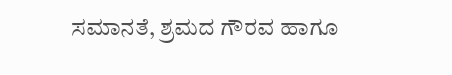ಸಮಾನತೆ, ಶ್ರಮದ ಗೌರವ ಹಾಗೂ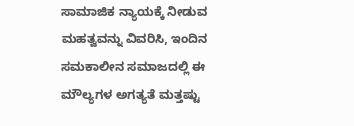ಸಾಮಾಜಿಕ ನ್ಯಾಯಕ್ಕೆ ನೀಡುವ ಮಹತ್ವವನ್ನು ವಿವರಿಸಿ, ಇಂದಿನ ಸಮಕಾಲೀನ ಸಮಾಜದಲ್ಲಿ ಈ ಮೌಲ್ಯಗಳ ಅಗತ್ಯತೆ ಮತ್ತಷ್ಟು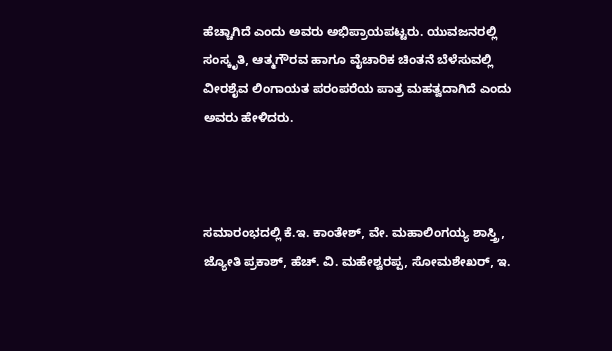ಹೆಚ್ಚಾಗಿದೆ ಎಂದು ಅವರು ಅಭಿಪ್ರಾಯಪಟ್ಟರು. ಯುವಜನರಲ್ಲಿ ಸಂಸ್ಕೃತಿ, ಆತ್ಮಗೌರವ ಹಾಗೂ ವೈಚಾರಿಕ ಚಿಂತನೆ ಬೆಳೆಸುವಲ್ಲಿ ವೀರಶೈವ ಲಿಂಗಾಯತ ಪರಂಪರೆಯ ಪಾತ್ರ ಮಹತ್ವದಾಗಿದೆ ಎಂದು ಅವರು ಹೇಳಿದರು.



ಸಮಾರಂಭದಲ್ಲಿ ಕೆ.ಇ. ಕಾಂತೇಶ್, ವೇ. ಮಹಾಲಿಂಗಯ್ಯ ಶಾಸ್ತ್ರಿ, ಜ್ಯೋತಿ ಪ್ರಕಾಶ್, ಹೆಚ್. ವಿ. ಮಹೇಶ್ವರಪ್ಪ, ಸೋಮಶೇಖರ್, ಇ.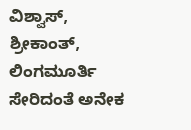ವಿಶ್ವಾಸ್, ಶ್ರೀಕಾಂತ್, ಲಿಂಗಮೂರ್ತಿ ಸೇರಿದಂತೆ ಅನೇಕ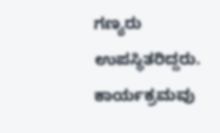ಗಣ್ಯರು ಉಪಸ್ಥಿತರಿದ್ದರು. ಕಾರ್ಯಕ್ರಮವು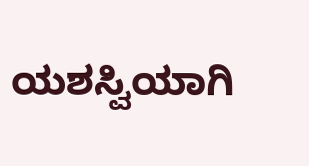ಯಶಸ್ವಿಯಾಗಿ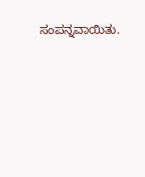ಸಂಪನ್ನವಾಯಿತು.